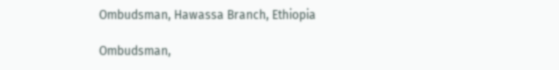Ombudsman, Hawassa Branch, Ethiopia

Ombudsman,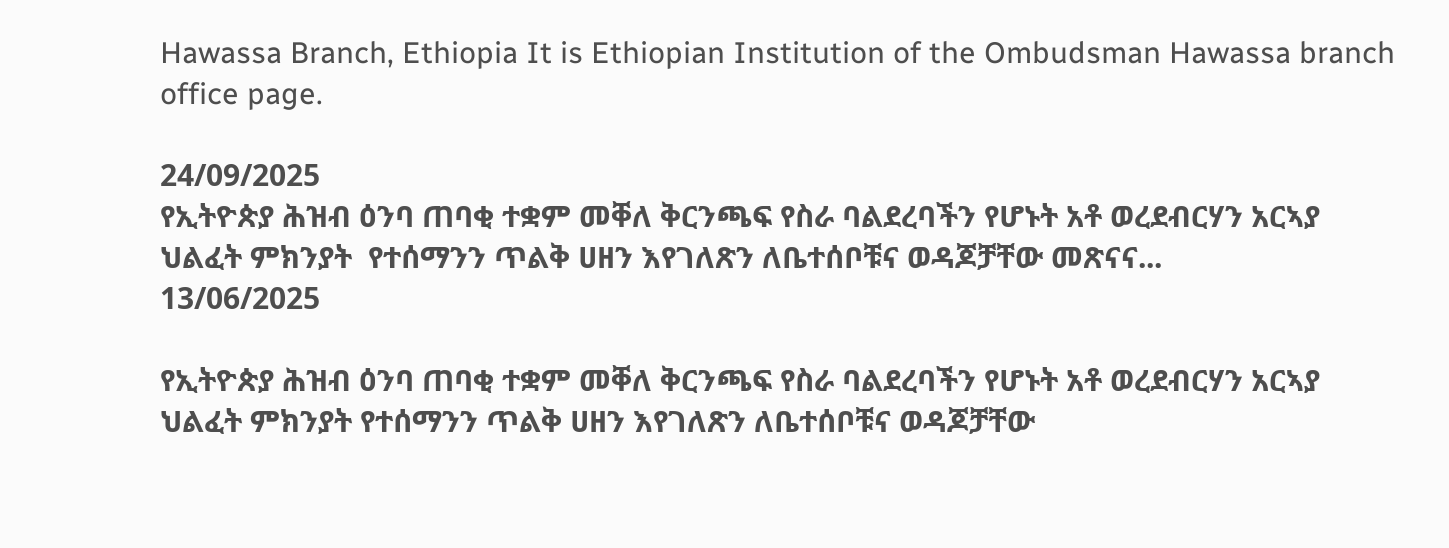Hawassa Branch, Ethiopia It is Ethiopian Institution of the Ombudsman Hawassa branch office page.

24/09/2025
የኢትዮጵያ ሕዝብ ዕንባ ጠባቂ ተቋም መቐለ ቅርንጫፍ የስራ ባልደረባችን የሆኑት አቶ ወረደብርሃን አርኣያ  ህልፈት ምክንያት  የተሰማንን ጥልቅ ሀዘን እየገለጽን ለቤተሰቦቹና ወዳጆቻቸው መጽናና...
13/06/2025

የኢትዮጵያ ሕዝብ ዕንባ ጠባቂ ተቋም መቐለ ቅርንጫፍ የስራ ባልደረባችን የሆኑት አቶ ወረደብርሃን አርኣያ ህልፈት ምክንያት የተሰማንን ጥልቅ ሀዘን እየገለጽን ለቤተሰቦቹና ወዳጆቻቸው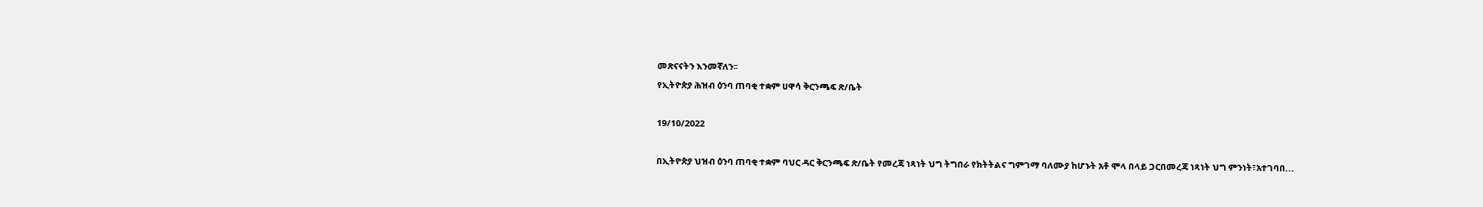መጽናናትን እንመኛለን፡፡
የኢትዮጵያ ሕዝብ ዕንባ ጠባቂ ተቋም ሀዋሳ ቅርንጫፍ ጽ/ቤት

19/10/2022

በኢትዮጵያ ህዝብ ዕንባ ጠባቂ ተቋም ባህር ዳር ቅርንጫፍ ጽ/ቤት የመረጃ ነጻነት ህግ ትግበራ የክትትልና ግምገማ ባለሙያ ከሆኑት አቶ ሞላ በላይ ጋርበመረጃ ነጻነት ህግ ምንነት፣አተገባበ...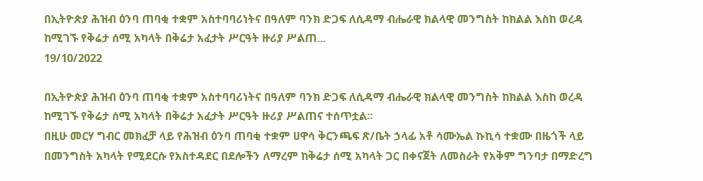በኢትዮጵያ ሕዝብ ዕንባ ጠባቂ ተቋም አስተባባሪነትና በዓለም ባንክ ድጋፍ ለሲዳማ ብሔራዊ ክልላዊ መንግስት ከክልል እስከ ወረዳ ከሚገኙ የቅሬታ ሰሚ አካላት በቅሬታ አፈታት ሥርዓት ዙሪያ ሥልጠ...
19/10/2022

በኢትዮጵያ ሕዝብ ዕንባ ጠባቂ ተቋም አስተባባሪነትና በዓለም ባንክ ድጋፍ ለሲዳማ ብሔራዊ ክልላዊ መንግስት ከክልል እስከ ወረዳ ከሚገኙ የቅሬታ ሰሚ አካላት በቅሬታ አፈታት ሥርዓት ዙሪያ ሥልጠና ተሰጥቷል፡፡
በዚሁ መርሃ ግብር መክፈቻ ላይ የሕዝብ ዕንባ ጠባቂ ተቋም ሀዋሳ ቅርንጫፍ ጽ/ቤት ኃላፊ አቶ ሳሙኤል ኩኪሳ ተቋሙ በዜጎች ላይ በመንግስት አካላት የሚደርሱ የአስተዳደር በደሎችን ለማረም ከቅሬታ ሰሚ አካላት ጋር በቀናጀት ለመስራት የአቅም ግንባታ በማድረግ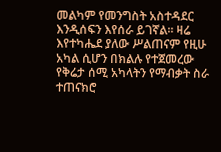መልካም የመንግስት አስተዳደር እንዲሰፍን እየሰራ ይገኛል፡፡ ዛሬ እየተካሔደ ያለው ሥልጠናም የዚሁ አካል ሲሆን በክልሉ የተጀመረው የቅሬታ ሰሚ አካላትን የማብቃት ስራ ተጠናክሮ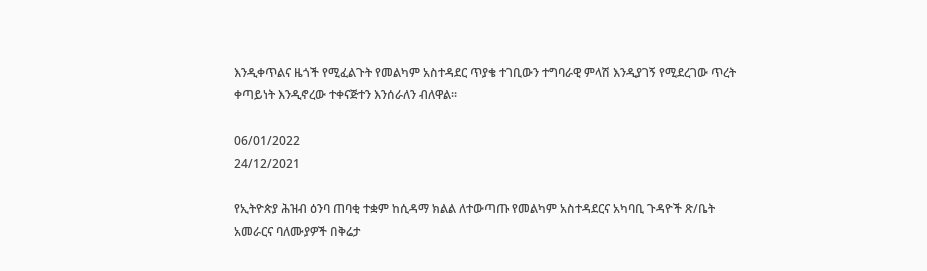እንዲቀጥልና ዜጎች የሚፈልጉት የመልካም አስተዳደር ጥያቄ ተገቢውን ተግባራዊ ምላሽ እንዲያገኝ የሚደረገው ጥረት ቀጣይነት እንዲኖረው ተቀናጅተን እንሰራለን ብለዋል፡፡

06/01/2022
24/12/2021

የኢትዮጵያ ሕዝብ ዕንባ ጠባቂ ተቋም ከሲዳማ ክልል ለተውጣጡ የመልካም አስተዳደርና አካባቢ ጉዳዮች ጽ/ቤት አመራርና ባለሙያዎች በቅሬታ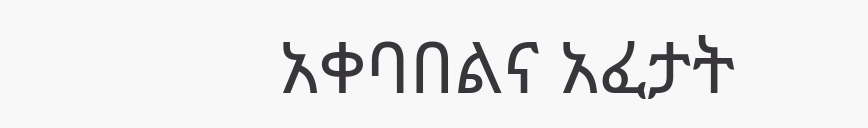አቀባበልና አፈታት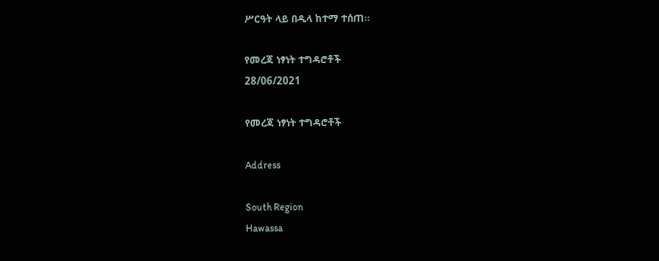ሥርዓት ላይ በዲላ ከተማ ተሰጠ፡፡

የመረጃ ነፃነት ተግዳሮቶች
28/06/2021

የመረጃ ነፃነት ተግዳሮቶች

Address

South Region
Hawassa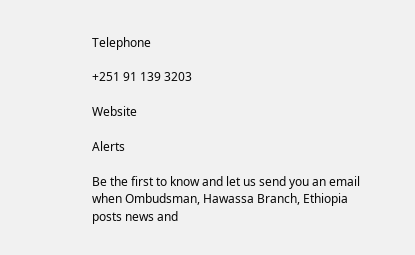Telephone

+251 91 139 3203

Website

Alerts

Be the first to know and let us send you an email when Ombudsman, Hawassa Branch, Ethiopia posts news and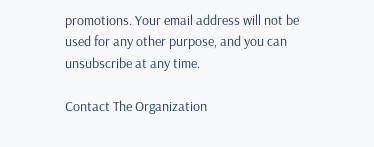promotions. Your email address will not be used for any other purpose, and you can unsubscribe at any time.

Contact The Organization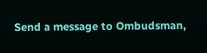Send a message to Ombudsman,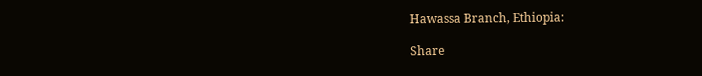Hawassa Branch, Ethiopia:

Share